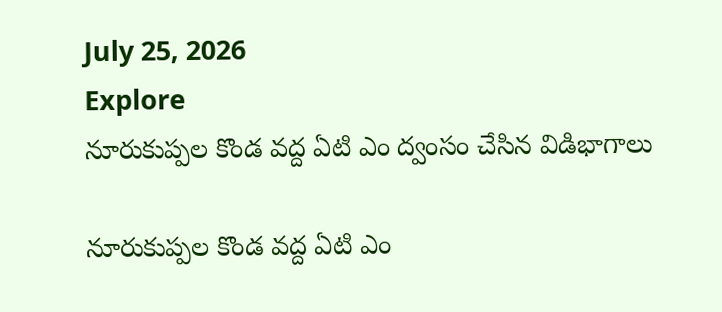July 25, 2026
Explore
నూరుకుప్పల కొండ వద్ద ఏటి ఎం ద్వంసం చేసిన విడిభాగాలు

నూరుకుప్పల కొండ వద్ద ఏటి ఎం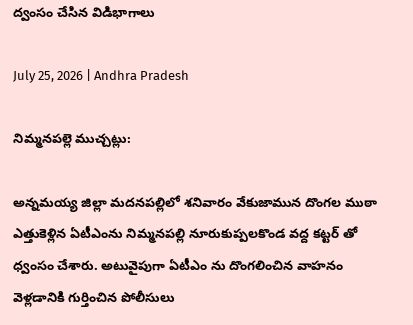ద్వంసం చేసిన విడిభాగాలు

July 25, 2026 | Andhra Pradesh

నిమ్మనపల్లె ముచ్చట్లు:

అన్నమయ్య జిల్లా మదనపల్లిలో శనివారం వేకుజామున దొంగల ముఠా ఎత్తుకెళ్లిన ఏటీఎంను నిమ్మనపల్లి నూరుకుప్పలకొండ వద్ద కట్టర్ తో ధ్వంసం చేశారు. అటువైపుగా ఏటీఎం ను దొంగలించిన వాహనం వెళ్లడానికి గుర్తించిన పోలీసులు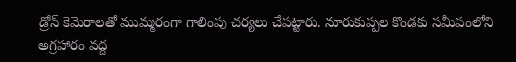డ్రోన్ కెమెరాలతో ముమ్మరంగా గాలింపు చర్యలు చేపట్టారు. నూరుకుప్పల కొండకు సమీపంలోని అగ్రహారం వద్ద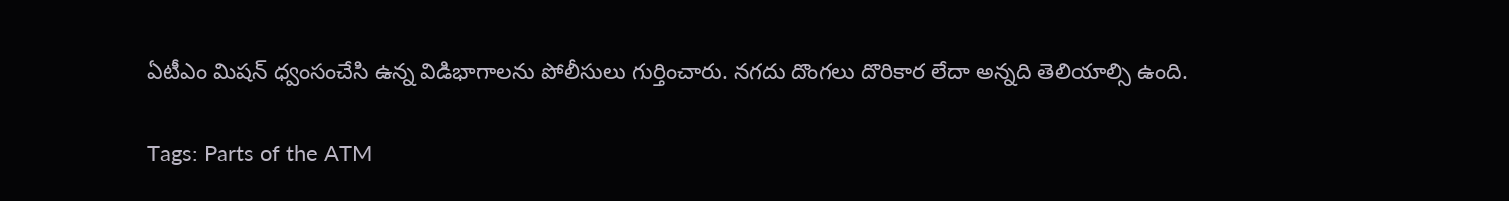ఏటీఎం మిషన్ ధ్వంసంచేసి ఉన్న విడిభాగాలను పోలీసులు గుర్తించారు. నగదు దొంగలు దొరికార లేదా అన్నది తెలియాల్సి ఉంది.

Tags: Parts of the ATM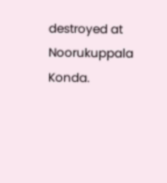destroyed at Noorukuppala Konda.